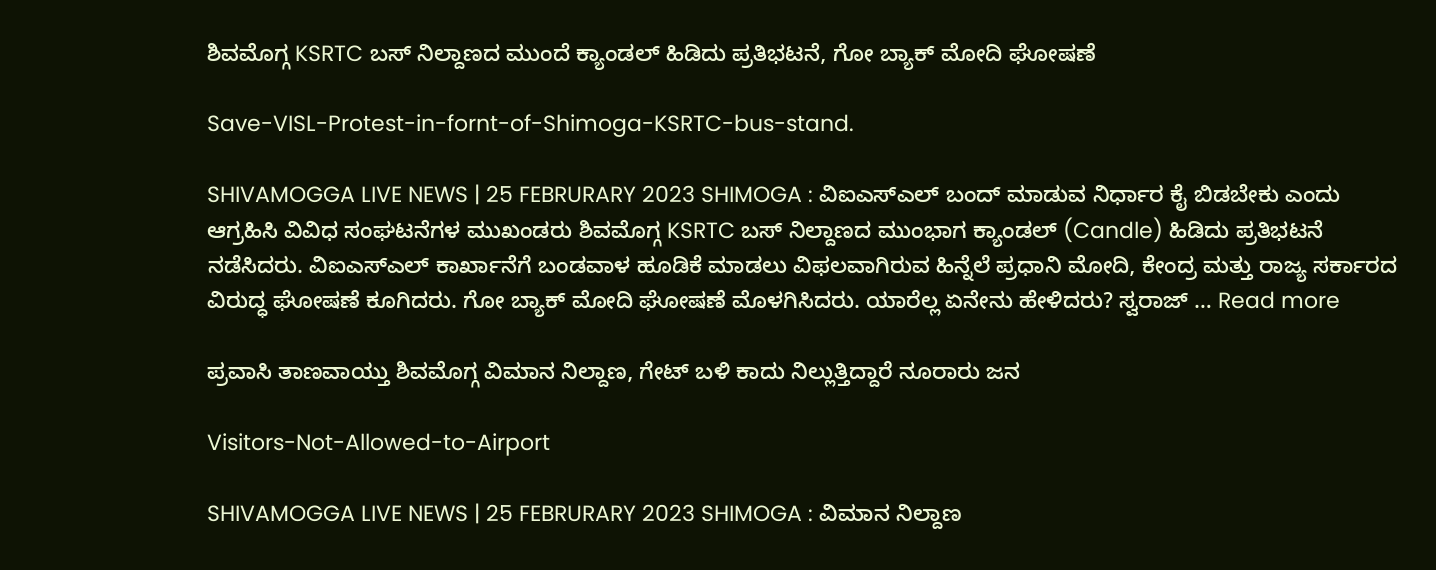ಶಿವಮೊಗ್ಗ KSRTC ಬಸ್ ನಿಲ್ದಾಣದ ಮುಂದೆ ಕ್ಯಾಂಡಲ್ ಹಿಡಿದು ಪ್ರತಿಭಟನೆ, ಗೋ ಬ್ಯಾಕ್ ಮೋದಿ ಘೋಷಣೆ

Save-VISL-Protest-in-fornt-of-Shimoga-KSRTC-bus-stand.

SHIVAMOGGA LIVE NEWS | 25 FEBRURARY 2023 SHIMOGA : ವಿಐಎಸ್ಎಲ್ ಬಂದ್ ಮಾಡುವ ನಿರ್ಧಾರ ಕೈ ಬಿಡಬೇಕು ಎಂದು ಆಗ್ರಹಿಸಿ ವಿವಿಧ ಸಂಘಟನೆಗಳ ಮುಖಂಡರು ಶಿವಮೊಗ್ಗ KSRTC ಬಸ್ ನಿಲ್ದಾಣದ ಮುಂಭಾಗ ಕ್ಯಾಂಡಲ್ (Candle) ಹಿಡಿದು ಪ್ರತಿಭಟನೆ ನಡೆಸಿದರು. ವಿಐಎಸ್ಎಲ್ ಕಾರ್ಖಾನೆಗೆ ಬಂಡವಾಳ ಹೂಡಿಕೆ ಮಾಡಲು ವಿಫಲವಾಗಿರುವ ಹಿನ್ನೆಲೆ ಪ್ರಧಾನಿ ಮೋದಿ, ಕೇಂದ್ರ ಮತ್ತು ರಾಜ್ಯ ಸರ್ಕಾರದ ವಿರುದ್ಧ ಘೋಷಣೆ ಕೂಗಿದರು. ಗೋ ಬ್ಯಾಕ್ ಮೋದಿ ಘೋಷಣೆ ಮೊಳಗಿಸಿದರು. ಯಾರೆಲ್ಲ ಏನೇನು ಹೇಳಿದರು? ಸ್ವರಾಜ್ … Read more

ಪ್ರವಾಸಿ ತಾಣವಾಯ್ತು ಶಿವಮೊಗ್ಗ ವಿಮಾನ ನಿಲ್ದಾಣ, ಗೇಟ್ ಬಳಿ ಕಾದು ನಿಲ್ಲುತ್ತಿದ್ದಾರೆ ನೂರಾರು ಜನ

Visitors-Not-Allowed-to-Airport

SHIVAMOGGA LIVE NEWS | 25 FEBRURARY 2023 SHIMOGA : ವಿಮಾನ ನಿಲ್ದಾಣ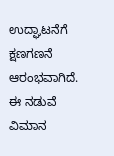ಉದ್ಘಾಟನೆಗೆ ಕ್ಷಣಗಣನೆ ಆರಂಭವಾಗಿದೆ. ಈ ನಡುವೆ ವಿಮಾನ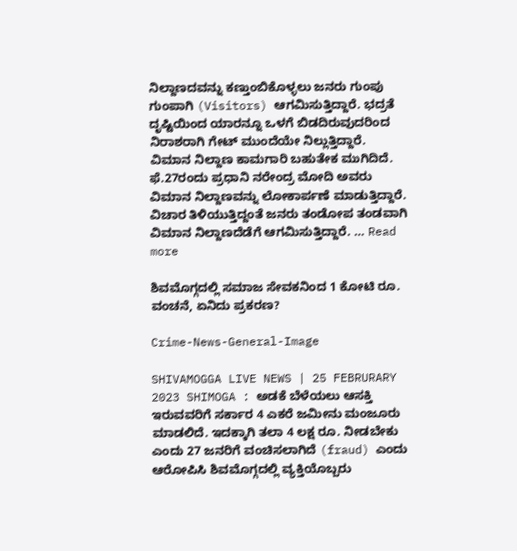ನಿಲ್ದಾಣದವನ್ನು ಕಣ್ತುಂಬಿಕೊಳ್ಳಲು ಜನರು ಗುಂಪು ಗುಂಪಾಗಿ (Visitors) ಆಗಮಿಸುತ್ತಿದ್ದಾರೆ. ಭದ್ರತೆ ದೃಷ್ಟಿಯಿಂದ ಯಾರನ್ನೂ ಒಳಗೆ ಬಿಡದಿರುವುದರಿಂದ ನಿರಾಶರಾಗಿ ಗೇಟ್ ಮುಂದೆಯೇ ನಿಲ್ಲುತ್ತಿದ್ದಾರೆ. ವಿಮಾನ ನಿಲ್ದಾಣ ಕಾಮಗಾರಿ ಬಹುತೇಕ ಮುಗಿದಿದೆ. ಫೆ.27ರಂದು ಪ್ರಧಾನಿ ನರೇಂದ್ರ ಮೋದಿ ಅವರು ವಿಮಾನ ನಿಲ್ದಾಣವನ್ನು ಲೋಕಾರ್ಪಣೆ ಮಾಡುತ್ತಿದ್ದಾರೆ. ವಿಚಾರ ತಿಳಿಯುತ್ತಿದ್ದಂತೆ ಜನರು ತಂಡೋಪ ತಂಡವಾಗಿ ವಿಮಾನ ನಿಲ್ದಾಣದೆಡೆಗೆ ಆಗಮಿಸುತ್ತಿದ್ದಾರೆ. … Read more

ಶಿವಮೊಗ್ಗದಲ್ಲಿ ಸಮಾಜ ಸೇವಕನಿಂದ 1 ಕೋಟಿ ರೂ. ವಂಚನೆ, ಏನಿದು ಪ್ರಕರಣ?

Crime-News-General-Image

SHIVAMOGGA LIVE NEWS | 25 FEBRURARY 2023 SHIMOGA : ಅಡಕೆ ಬೆಳೆಯಲು ಆಸಕ್ತಿ ಇರುವವರಿಗೆ ಸರ್ಕಾರ 4 ಎಕರೆ ಜಮೀನು ಮಂಜೂರು ಮಾಡಲಿದೆ. ಇದಕ್ಕಾಗಿ ತಲಾ 4 ಲಕ್ಷ ರೂ. ನೀಡಬೇಕು ಎಂದು 27 ಜನರಿಗೆ ವಂಚಿಸಲಾಗಿದೆ (fraud) ಎಂದು ಆರೋಪಿಸಿ ಶಿವಮೊಗ್ಗದಲ್ಲಿ ವ್ಯಕ್ತಿಯೊಬ್ಬರು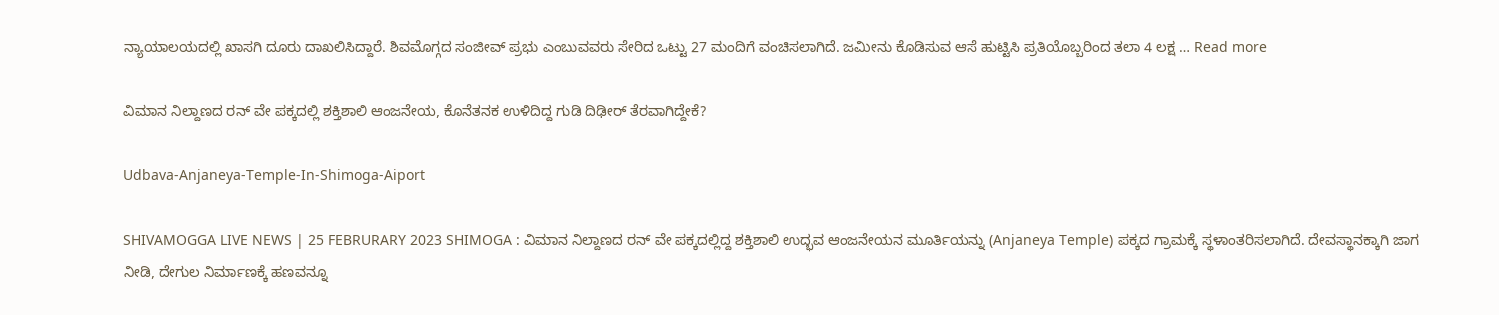ನ್ಯಾಯಾಲಯದಲ್ಲಿ ಖಾಸಗಿ ದೂರು ದಾಖಲಿಸಿದ್ದಾರೆ. ಶಿವಮೊಗ್ಗದ ಸಂಜೀವ್ ಪ್ರಭು ಎಂಬುವವರು ಸೇರಿದ ಒಟ್ಟು 27 ಮಂದಿಗೆ ವಂಚಿಸಲಾಗಿದೆ. ಜಮೀನು ಕೊಡಿಸುವ ಆಸೆ ಹುಟ್ಟಿಸಿ ಪ್ರತಿಯೊಬ್ಬರಿಂದ ತಲಾ 4 ಲಕ್ಷ … Read more

ವಿಮಾನ ನಿಲ್ದಾಣದ ರನ್ ವೇ ಪಕ್ಕದಲ್ಲಿ ಶಕ್ತಿಶಾಲಿ ಆಂಜನೇಯ, ಕೊನೆತನಕ ಉಳಿದಿದ್ದ ಗುಡಿ ದಿಢೀರ್ ತೆರವಾಗಿದ್ದೇಕೆ?

Udbava-Anjaneya-Temple-In-Shimoga-Aiport

SHIVAMOGGA LIVE NEWS | 25 FEBRURARY 2023 SHIMOGA : ವಿಮಾನ ನಿಲ್ದಾಣದ ರನ್ ವೇ ಪಕ್ಕದಲ್ಲಿದ್ದ ಶಕ್ತಿಶಾಲಿ ಉದ್ಭವ ಆಂಜನೇಯನ ಮೂರ್ತಿಯನ್ನು (Anjaneya Temple) ಪಕ್ಕದ ಗ್ರಾಮಕ್ಕೆ ಸ್ಥಳಾಂತರಿಸಲಾಗಿದೆ. ದೇವಸ್ಥಾನಕ್ಕಾಗಿ ಜಾಗ ನೀಡಿ, ದೇಗುಲ ನಿರ್ಮಾಣಕ್ಕೆ ಹಣವನ್ನೂ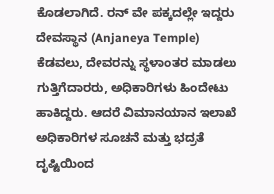ಕೊಡಲಾಗಿದೆ. ರನ್ ವೇ ಪಕ್ಕದಲ್ಲೇ ಇದ್ದರು ದೇವಸ್ಥಾನ (Anjaneya Temple) ಕೆಡವಲು, ದೇವರನ್ನು ಸ್ಥಳಾಂತರ ಮಾಡಲು ಗುತ್ತಿಗೆದಾರರು, ಅಧಿಕಾರಿಗಳು ಹಿಂದೇಟು ಹಾಕಿದ್ದರು. ಆದರೆ ವಿಮಾನಯಾನ ಇಲಾಖೆ ಅಧಿಕಾರಿಗಳ ಸೂಚನೆ ಮತ್ತು ಭದ್ರತೆ ದೃಷ್ಟಿಯಿಂದ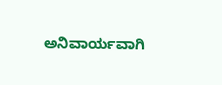ಅನಿವಾರ್ಯವಾಗಿ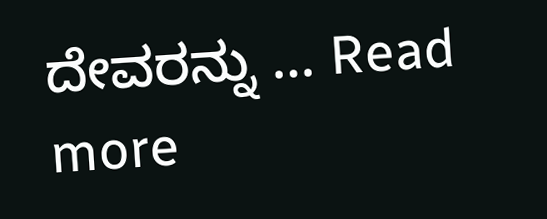ದೇವರನ್ನು … Read more